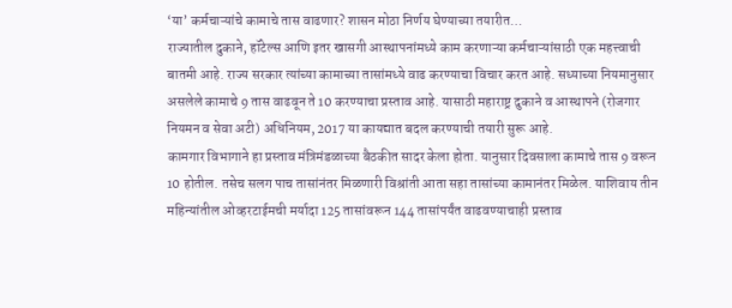‘या’ कर्मचाऱ्यांचे कामाचे तास वाढणार? शासन मोठा निर्णय घेण्याच्या तयारीत…
राज्यातील दुकाने, हॉटेल्स आणि इतर खासगी आस्थापनांमध्ये काम करणाऱ्या कर्मचाऱ्यांसाठी एक महत्त्वाची बातमी आहे. राज्य सरकार त्यांच्या कामाच्या तासांमध्ये वाढ करण्याचा विचार करत आहे. सध्याच्या नियमानुसार असलेले कामाचे 9 तास वाढवून ते 10 करण्याचा प्रस्ताव आहे. यासाठी महाराष्ट्र दुकाने व आस्थापने (रोजगार नियमन व सेवा अटी) अधिनियम, 2017 या कायद्यात बदल करण्याची तयारी सुरू आहे.
कामगार विभागाने हा प्रस्ताव मंत्रिमंडळाच्या बैठकीत सादर केला होता. यानुसार दिवसाला कामाचे तास 9 वरून 10 होतील. तसेच सलग पाच तासांनंतर मिळणारी विश्रांती आता सहा तासांच्या कामानंतर मिळेल. याशिवाय तीन महिन्यांतील ओव्हरटाईमची मर्यादा 125 तासांवरून 144 तासांपर्यंत वाढवण्याचाही प्रस्ताव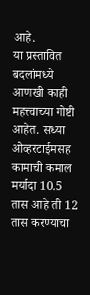आहे.
या प्रस्तावित बदलांमध्ये आणखी काही महत्त्वाच्या गोष्टी आहेत. सध्या ओव्हरटाईमसह कामाची कमाल मर्यादा 10.5 तास आहे ती 12 तास करण्याचा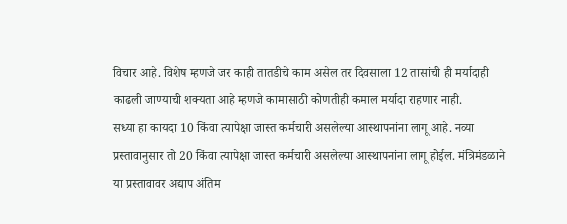विचार आहे. विशेष म्हणजे जर काही तातडीचे काम असेल तर दिवसाला 12 तासांची ही मर्यादाही काढली जाण्याची शक्यता आहे म्हणजे कामासाठी कोणतीही कमाल मर्यादा राहणार नाही.
सध्या हा कायदा 10 किंवा त्यापेक्षा जास्त कर्मचारी असलेल्या आस्थापनांना लागू आहे. नव्या प्रस्तावानुसार तो 20 किंवा त्यापेक्षा जास्त कर्मचारी असलेल्या आस्थापनांना लागू होईल. मंत्रिमंडळाने या प्रस्तावावर अद्याप अंतिम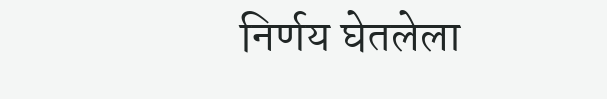निर्णय घेतलेला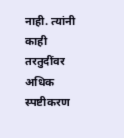नाही. त्यांनी काही तरतुदींवर अधिक स्पष्टीकरण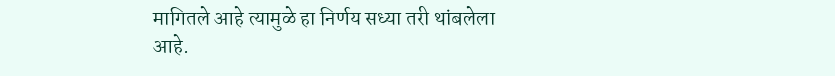मागितले आहे त्यामुळे हा निर्णय सध्या तरी थांबलेला आहे.